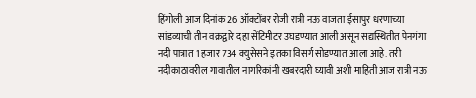हिंगोली आज दिनांक 26 ऑक्टोंबर रोजी रात्री नऊ वाजता ईसापुर धरणाच्या सांडव्याची तीन वक्रद्वारे दहा सेंटिमीटर उघडण्यात आली असून सद्यस्थितीत पेनगंगा नदी पात्रात 1 हजार 734 क्युसेसने इतका विसर्ग सोडण्यात आला आहे. तरी नदीकाठावरील गावातील नागरिकांनी खबरदारी घ्यावी अशी माहिती आज रात्री नऊ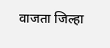वाजता जिल्हा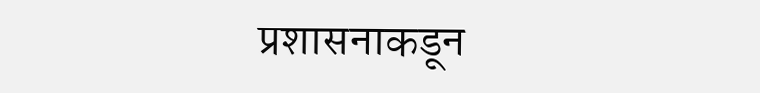प्रशासनाकडून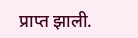प्राप्त झाली.